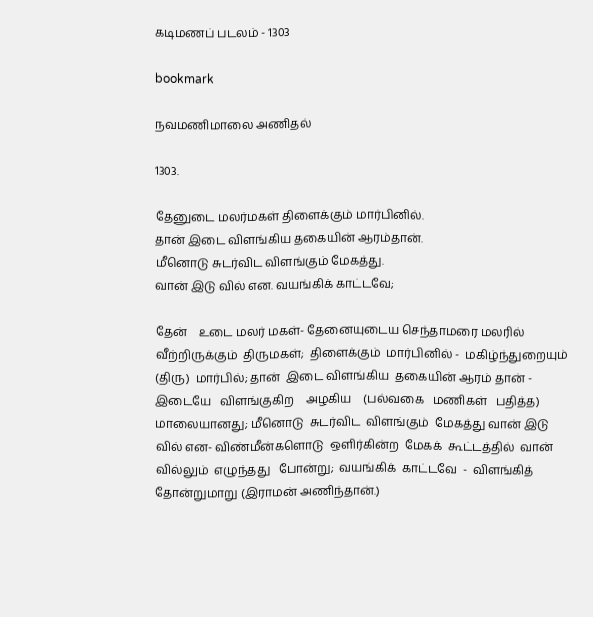கடிமணப் படலம் - 1303

bookmark

நவமணிமாலை அணிதல்

1303.

தேனுடை மலர்மகள் திளைக்கும் மார்பினில்.
தான் இடை விளங்கிய தகையின் ஆரம்தான்.
மீனொடு சுடர்விட விளங்கும் மேகத்து.
வான் இடு வில் என. வயங்கிக் காட்டவே;

தேன்    உடை மலர் மகள்- தேனையுடைய செந்தாமரை மலரில்
வீற்றிருக்கும்  திருமகள்;  திளைக்கும்  மார்பினில் -  மகிழ்ந்துறையும்
(திரு)  மார்பில்; தான்  இடை விளங்கிய  தகையின் ஆரம் தான் -
இடையே   விளங்குகிற    அழகிய    (பல்வகை   மணிகள்   பதித்த)
மாலையானது; மீனொடு  சுடர்விட  விளங்கும்  மேகத்து வான் இடு
வில் என- விண்மீன்களொடு  ஒளிர்கின்ற  மேகக்  கூட்டத்தில்  வான்
வில்லும்  எழுந்தது   போன்று;  வயங்கிக்  காட்டவே  -  விளங்கித்
தோன்றுமாறு (இராமன் அணிந்தான்.)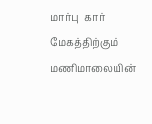மார்பு  கார் மேகத்திற்கும் மணிமாலையின்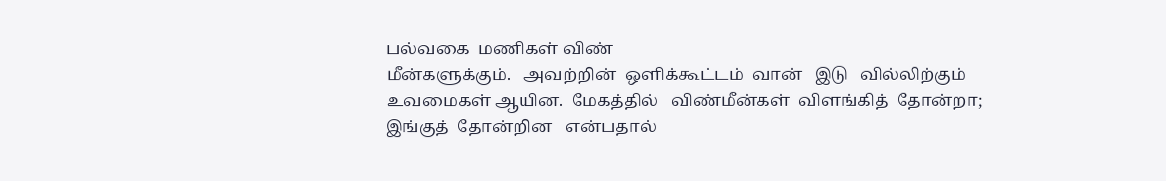பல்வகை  மணிகள் விண்
மீன்களுக்கும்.   அவற்றின்  ஒளிக்கூட்டம்  வான்   இடு   வில்லிற்கும்
உவமைகள் ஆயின.  மேகத்தில்   விண்மீன்கள்  விளங்கித்  தோன்றா;
இங்குத்  தோன்றின   என்பதால்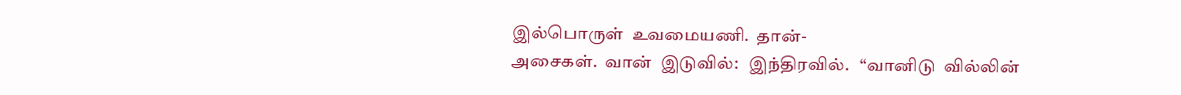இல்பொருள்  உவமையணி.  தான்-
அசைகள்.  வான்  இடுவில்:   இந்திரவில்.   “வானிடு  வில்லின்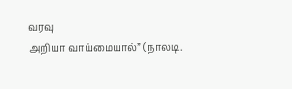வரவு
அறியா வாய்மையால்” (நாலடி.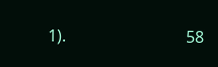1).                              58